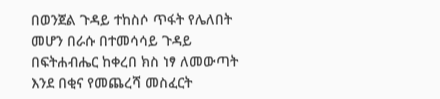በወንጀል ጉዳይ ተከስሶ ጥፋት የሌለበት መሆን በራሱ በተመሳሳይ ጉዳይ በፍትሐብሔር ከቀረበ ክስ ነፃ ለመውጣት እንደ በቂና የመጨረሻ መስፈርት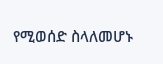የሚወሰድ ስላለመሆኑ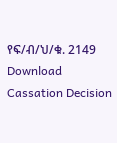የፍ/ብ/ህ/ቁ. 2149
Download Cassation Decision